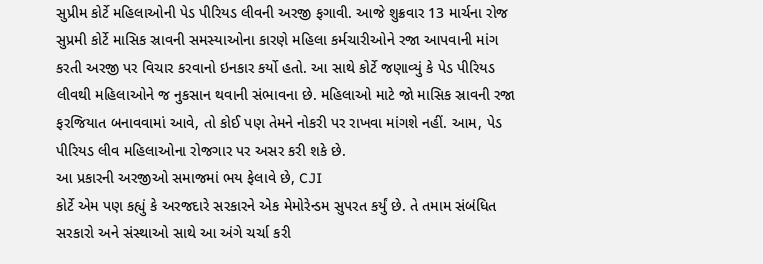સુપ્રીમ કોર્ટે મહિલાઓની પેડ પીરિયડ લીવની અરજી ફગાવી. આજે શુક્રવાર 13 માર્ચના રોજ સુપ્રમી કોર્ટે માસિક સ્રાવની સમસ્યાઓના કારણે મહિલા કર્મચારીઓને રજા આપવાની માંગ કરતી અરજી પર વિચાર કરવાનો ઇનકાર કર્યો હતો. આ સાથે કોર્ટે જણાવ્યું કે પેડ પીરિયડ લીવથી મહિલાઓને જ નુકસાન થવાની સંભાવના છે. મહિલાઓ માટે જો માસિક સ્રાવની રજા ફરજિયાત બનાવવામાં આવે, તો કોઈ પણ તેમને નોકરી પર રાખવા માંગશે નહીં. આમ, પેડ પીરિયડ લીવ મહિલાઓના રોજગાર પર અસર કરી શકે છે.
આ પ્રકારની અરજીઓ સમાજમાં ભય ફેલાવે છે, CJI
કોર્ટે એમ પણ કહ્યું કે અરજદારે સરકારને એક મેમોરેન્ડમ સુપરત કર્યું છે. તે તમામ સંબંધિત સરકારો અને સંસ્થાઓ સાથે આ અંગે ચર્ચા કરી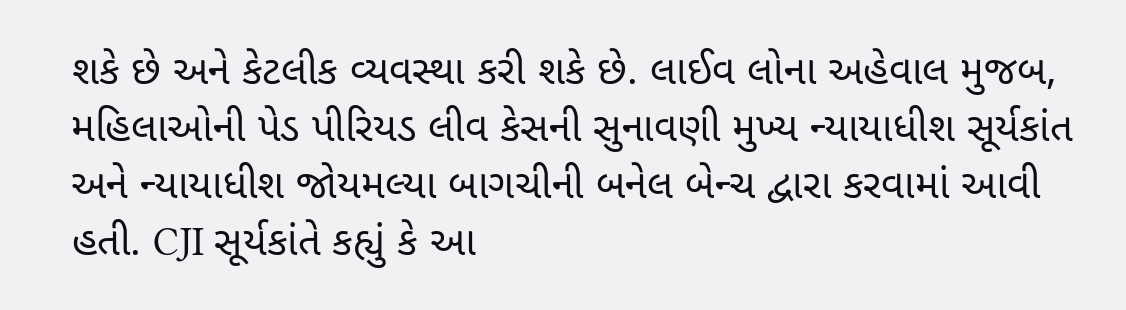શકે છે અને કેટલીક વ્યવસ્થા કરી શકે છે. લાઈવ લોના અહેવાલ મુજબ, મહિલાઓની પેડ પીરિયડ લીવ કેસની સુનાવણી મુખ્ય ન્યાયાધીશ સૂર્યકાંત અને ન્યાયાધીશ જોયમલ્યા બાગચીની બનેલ બેન્ચ દ્વારા કરવામાં આવી હતી. CJI સૂર્યકાંતે કહ્યું કે આ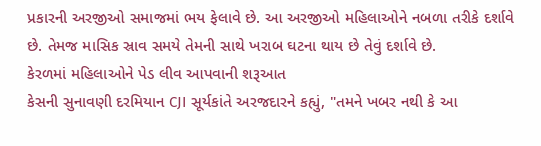પ્રકારની અરજીઓ સમાજમાં ભય ફેલાવે છે. આ અરજીઓ મહિલાઓને નબળા તરીકે દર્શાવે છે. તેમજ માસિક સ્રાવ સમયે તેમની સાથે ખરાબ ઘટના થાય છે તેવું દર્શાવે છે.
કેરળમાં મહિલાઓને પેડ લીવ આપવાની શરૂઆત
કેસની સુનાવણી દરમિયાન CJI સૂર્યકાંતે અરજદારને કહ્યું, "તમને ખબર નથી કે આ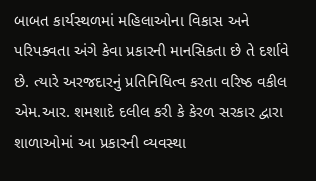બાબત કાર્યસ્થળમાં મહિલાઓના વિકાસ અને પરિપક્વતા અંગે કેવા પ્રકારની માનસિકતા છે તે દર્શાવે છે. ત્યારે અરજદારનું પ્રતિનિધિત્વ કરતા વરિષ્ઠ વકીલ એમ.આર. શમશાદે દલીલ કરી કે કેરળ સરકાર દ્વારા શાળાઓમાં આ પ્રકારની વ્યવસ્થા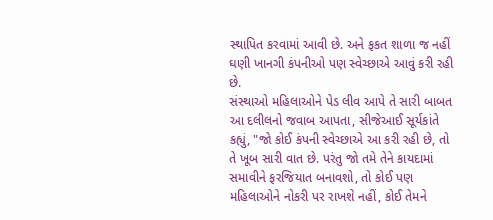સ્થાપિત કરવામાં આવી છે. અને ફકત શાળા જ નહીં ઘણી ખાનગી કંપનીઓ પણ સ્વેચ્છાએ આવું કરી રહી છે.
સંસ્થાઓ મહિલાઓને પેડ લીવ આપે તે સારી બાબત
આ દલીલનો જવાબ આપતા, સીજેઆઈ સૂર્યકાંતે કહ્યું, "જો કોઈ કંપની સ્વેચ્છાએ આ કરી રહી છે, તો તે ખૂબ સારી વાત છે. પરંતુ જો તમે તેને કાયદામાં સમાવીને ફરજિયાત બનાવશો, તો કોઈ પણ મહિલાઓને નોકરી પર રાખશે નહીં, કોઈ તેમને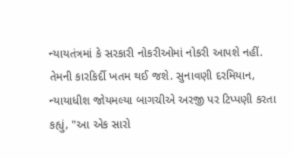ન્યાયતંત્રમાં કે સરકારી નોકરીઓમાં નોકરી આપશે નહીં. તેમની કારકિર્દી ખતમ થઈ જશે. સુનાવણી દરમિયાન, ન્યાયાધીશ જોયમલ્યા બાગચીએ અરજી પર ટિપ્પણી કરતા કહ્યું, "આ એક સારો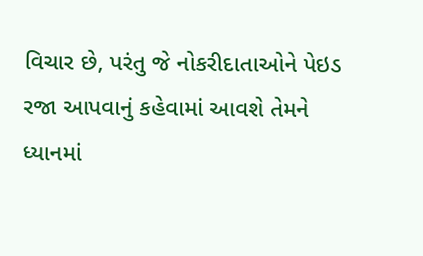વિચાર છે, પરંતુ જે નોકરીદાતાઓને પેઇડ રજા આપવાનું કહેવામાં આવશે તેમને ધ્યાનમાં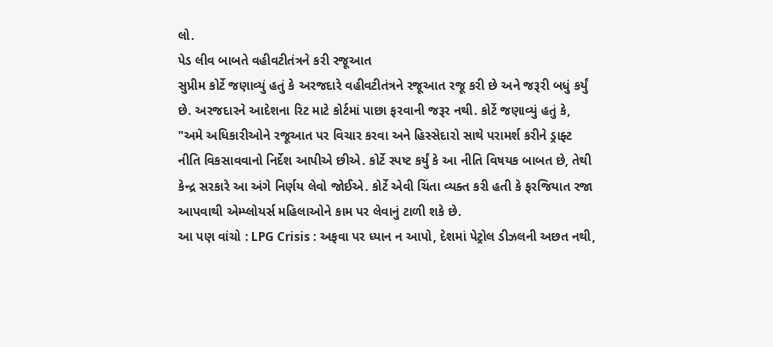લો.
પેડ લીવ બાબતે વહીવટીતંત્રને કરી રજૂઆત
સુપ્રીમ કોર્ટે જણાવ્યું હતું કે અરજદારે વહીવટીતંત્રને રજૂઆત રજૂ કરી છે અને જરૂરી બધું કર્યું છે. અરજદારને આદેશના રિટ માટે કોર્ટમાં પાછા ફરવાની જરૂર નથી. કોર્ટે જણાવ્યું હતું કે, "અમે અધિકારીઓને રજૂઆત પર વિચાર કરવા અને હિસ્સેદારો સાથે પરામર્શ કરીને ડ્રાફ્ટ નીતિ વિકસાવવાનો નિર્દેશ આપીએ છીએ. કોર્ટે સ્પષ્ટ કર્યું કે આ નીતિ વિષયક બાબત છે, તેથી કેન્દ્ર સરકારે આ અંગે નિર્ણય લેવો જોઈએ. કોર્ટે એવી ચિંતા વ્યક્ત કરી હતી કે ફરજિયાત રજા આપવાથી એમ્પ્લોયર્સ મહિલાઓને કામ પર લેવાનું ટાળી શકે છે.
આ પણ વાંચો : LPG Crisis : અફવા પર ધ્યાન ન આપો, દેશમાં પેટ્રોલ ડીઝલની અછત નથી,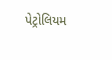પેટ્રોલિયમ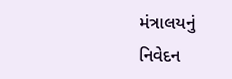મંત્રાલયનું નિવેદન